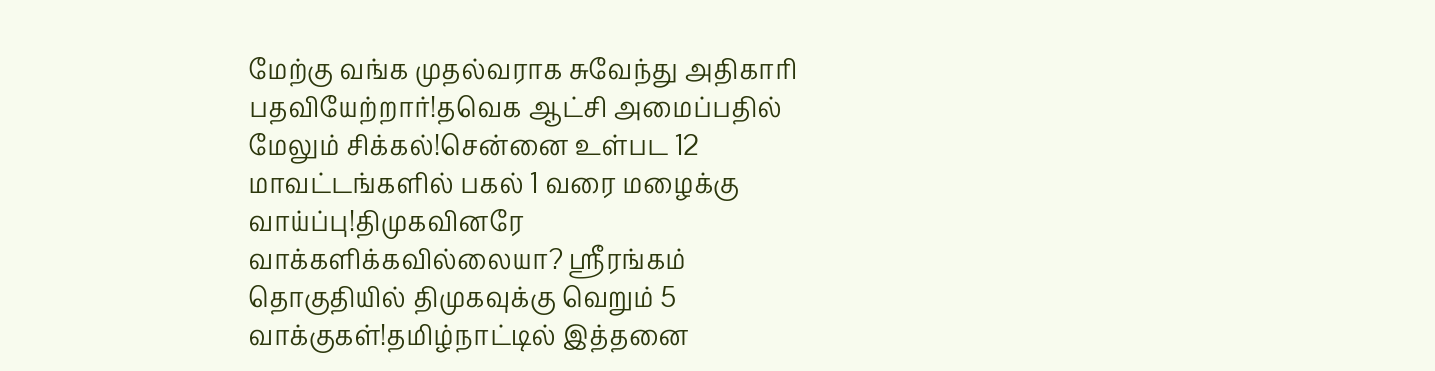மேற்கு வங்க முதல்வராக சுவேந்து அதிகாரி பதவியேற்றார்!தவெக ஆட்சி அமைப்பதில் மேலும் சிக்கல்!சென்னை உள்பட 12 மாவட்டங்களில் பகல் 1 வரை மழைக்கு வாய்ப்பு!திமுகவினரே வாக்களிக்கவில்லையா? ஸ்ரீரங்கம் தொகுதியில் திமுகவுக்கு வெறும் 5 வாக்குகள்!தமிழ்நாட்டில் இத்தனை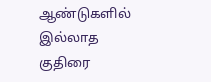ஆண்டுகளில் இல்லாத குதிரை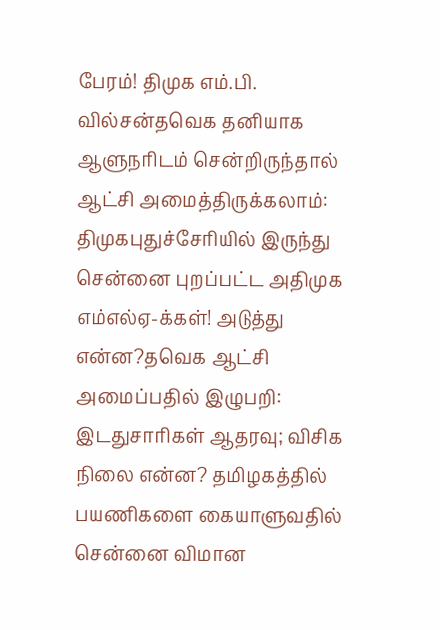பேரம்! திமுக எம்.பி. வில்சன்தவெக தனியாக ஆளுநரிடம் சென்றிருந்தால் ஆட்சி அமைத்திருக்கலாம்: திமுகபுதுச்சேரியில் இருந்து சென்னை புறப்பட்ட அதிமுக எம்எல்ஏ-க்கள்! அடுத்து என்ன?தவெக ஆட்சி அமைப்பதில் இழுபறி: இடதுசாரிகள் ஆதரவு; விசிக நிலை என்ன? தமிழகத்தில் பயணிகளை கையாளுவதில் சென்னை விமான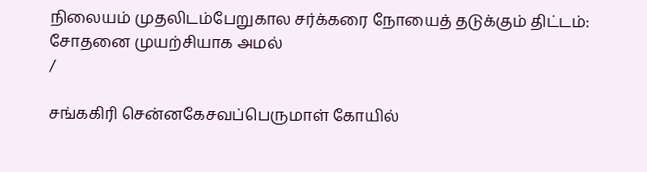நிலையம் முதலிடம்பேறுகால சர்க்கரை நோயைத் தடுக்கும் திட்டம்: சோதனை முயற்சியாக அமல்
/

சங்ககிரி சென்னகேசவப்பெருமாள் கோயில்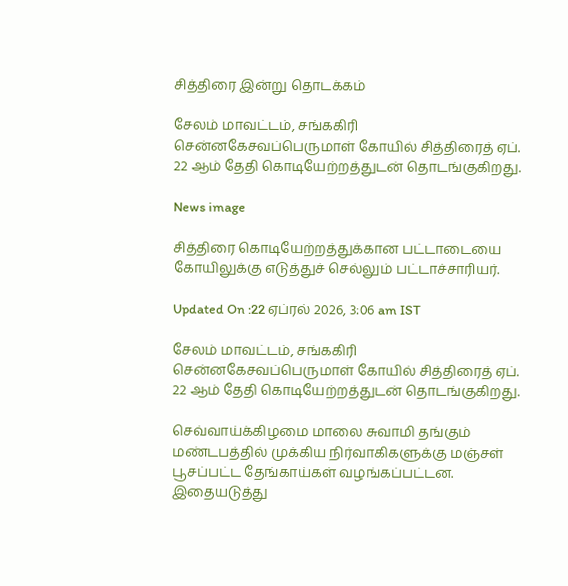சித்திரை இன்று தொடக்கம்

சேலம் மாவட்டம், சங்ககிரி சென்னகேசவப்பெருமாள் கோயில் சித்திரைத் ஏப். 22 ஆம் தேதி கொடியேற்றத்துடன் தொடங்குகிறது.

News image

சித்திரை கொடியேற்றத்துக்கான பட்டாடையை கோயிலுக்கு எடுத்துச் செல்லும் பட்டாச்சாரியர்.

Updated On :22 ஏப்ரல் 2026, 3:06 am IST

சேலம் மாவட்டம், சங்ககிரி சென்னகேசவப்பெருமாள் கோயில் சித்திரைத் ஏப். 22 ஆம் தேதி கொடியேற்றத்துடன் தொடங்குகிறது.

செவ்வாய்க்கிழமை மாலை சுவாமி தங்கும் மண்டபத்தில் முக்கிய நிர்வாகிகளுக்கு மஞ்சள் பூசப்பட்ட தேங்காய்கள் வழங்கப்பட்டன. இதையடுத்து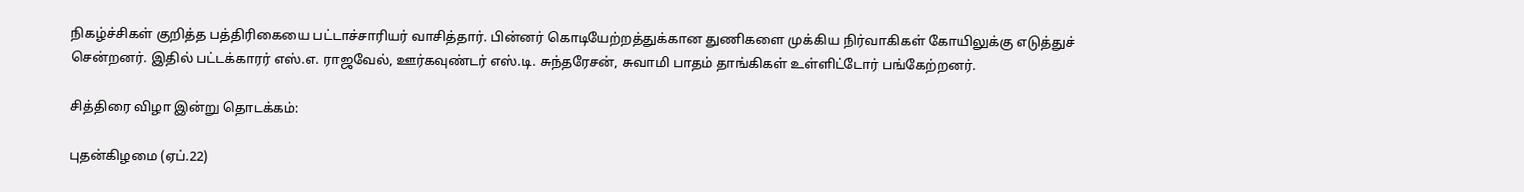நிகழ்ச்சிகள் குறித்த பத்திரிகையை பட்டாச்சாரியர் வாசித்தார். பின்னர் கொடியேற்றத்துக்கான துணிகளை முக்கிய நிர்வாகிகள் கோயிலுக்கு எடுத்துச் சென்றனர். இதில் பட்டக்காரர் எஸ்.எ. ராஜவேல், ஊர்கவுண்டர் எஸ்.டி. சுந்தரேசன், சுவாமி பாதம் தாங்கிகள் உள்ளிட்டோர் பங்கேற்றனர்.

சித்திரை விழா இன்று தொடக்கம்:

புதன்கிழமை (ஏப்.22)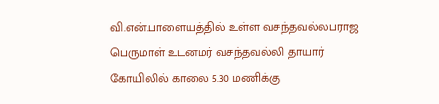வி.என்.பாளையத்தில் உள்ள வசந்தவல்லபராஜ பெருமாள் உடனமர் வசந்தவல்லி தாயார் கோயிலில் காலை 5.30 மணிக்கு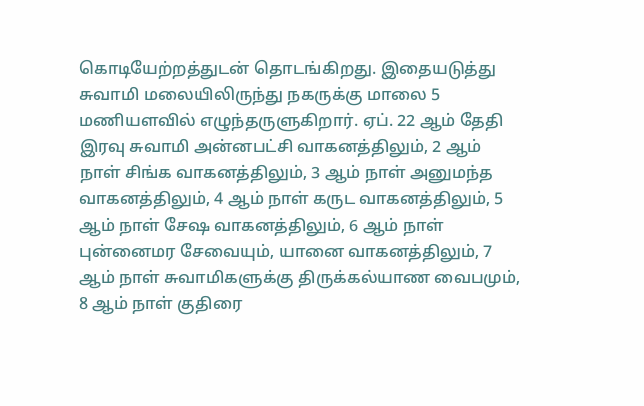கொடியேற்றத்துடன் தொடங்கிறது. இதையடுத்து சுவாமி மலையிலிருந்து நகருக்கு மாலை 5 மணியளவில் எழுந்தருளுகிறார். ஏப். 22 ஆம் தேதி இரவு சுவாமி அன்னபட்சி வாகனத்திலும், 2 ஆம் நாள் சிங்க வாகனத்திலும், 3 ஆம் நாள் அனுமந்த வாகனத்திலும், 4 ஆம் நாள் கருட வாகனத்திலும், 5 ஆம் நாள் சேஷ வாகனத்திலும், 6 ஆம் நாள் புன்னைமர சேவையும், யானை வாகனத்திலும், 7 ஆம் நாள் சுவாமிகளுக்கு திருக்கல்யாண வைபமும், 8 ஆம் நாள் குதிரை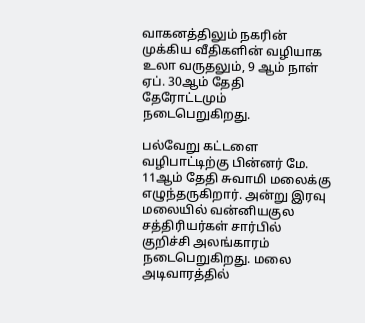வாகனத்திலும் நகரின் முக்கிய வீதிகளின் வழியாக உலா வருதலும், 9 ஆம் நாள் ஏப். 30ஆம் தேதி தேரோட்டமும் நடைபெறுகிறது.

பல்வேறு கட்டளை வழிபாட்டிற்கு பின்னர் மே. 11ஆம் தேதி சுவாமி மலைக்கு எழுந்தருகிறார். அன்று இரவு மலையில் வன்னியகுல சத்திரியர்கள் சார்பில் குறிச்சி அலங்காரம் நடைபெறுகிறது. மலை அடிவாரத்தில்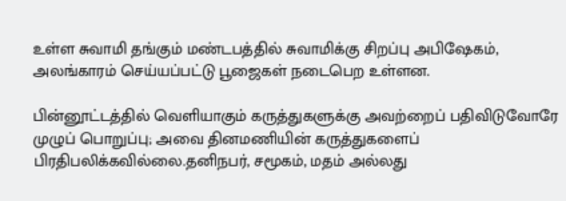உள்ள சுவாமி தங்கும் மண்டபத்தில் சுவாமிக்கு சிறப்பு அபிஷேகம், அலங்காரம் செய்யப்பட்டு பூஜைகள் நடைபெற உள்ளன.

பின்னூட்டத்தில் வெளியாகும் கருத்துகளுக்கு அவற்றைப் பதிவிடுவோரே முழுப் பொறுப்பு; அவை தினமணியின் கருத்துகளைப் பிரதிபலிக்கவில்லை.தனிநபர், சமூகம், மதம் அல்லது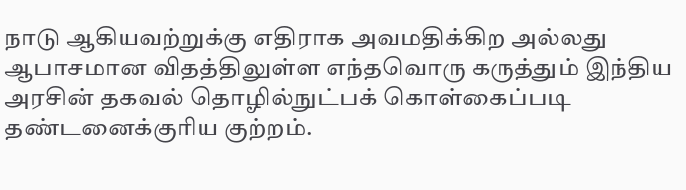நாடு ஆகியவற்றுக்கு எதிராக அவமதிக்கிற அல்லது ஆபாசமான விதத்திலுள்ள எந்தவொரு கருத்தும் இந்திய அரசின் தகவல் தொழில்நுட்பக் கொள்கைப்படி தண்டனைக்குரிய குற்றம்.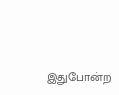இதுபோன்ற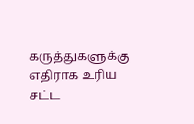கருத்துகளுக்கு எதிராக உரிய சட்ட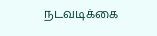நடவடிக்கை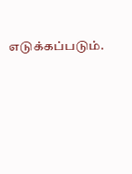எடுக்கப்படும்.